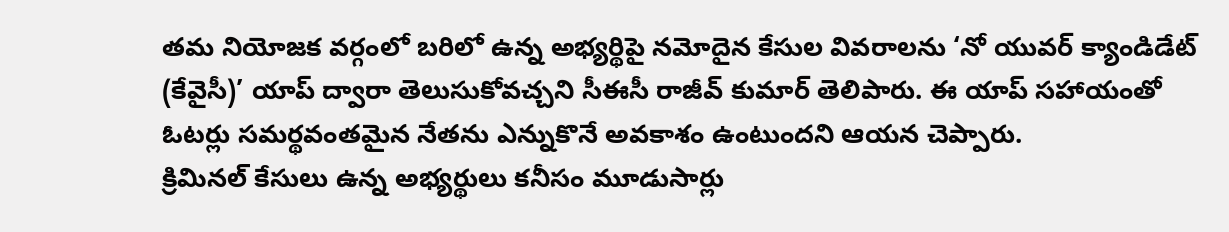తమ నియోజక వర్గంలో బరిలో ఉన్న అభ్యర్థిపై నమోదైన కేసుల వివరాలను ‘నో యువర్ క్యాండిడేట్ (కేవైసీ)’ యాప్ ద్వారా తెలుసుకోవచ్చని సీఈసీ రాజీవ్ కుమార్ తెలిపారు. ఈ యాప్ సహాయంతో ఓటర్లు సమర్థవంతమైన నేతను ఎన్నుకొనే అవకాశం ఉంటుందని ఆయన చెప్పారు.
క్రిమినల్ కేసులు ఉన్న అభ్యర్థులు కనీసం మూడుసార్లు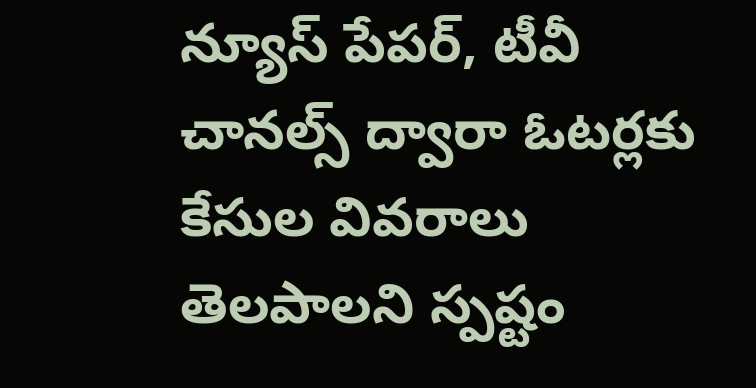న్యూస్ పేపర్, టీవీ చానల్స్ ద్వారా ఓటర్లకు కేసుల వివరాలు తెలపాలని స్పష్టం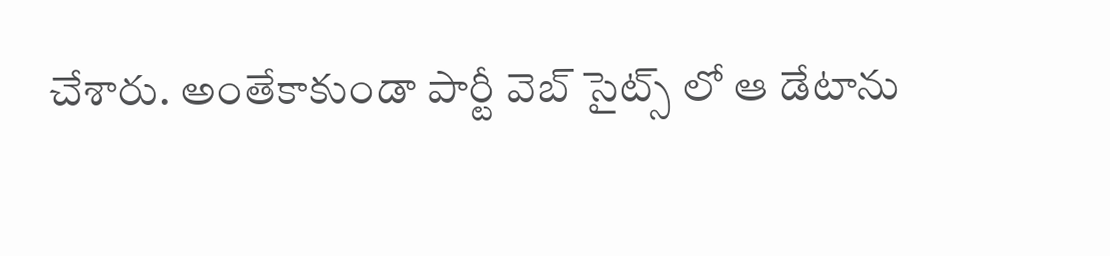చేశారు. అంతేకాకుండా పార్టీ వెబ్ సైట్స్ లో ఆ డేటాను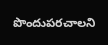పొందుపరచాలని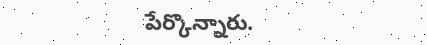పేర్కొన్నారు.